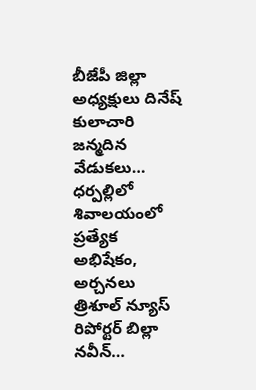బీజేపీ జిల్లా అధ్యక్షులు దినేష్ కులాచారి జన్మదిన వేడుకలు…
ధర్పల్లిలో శివాలయంలో ప్రత్యేక అభిషేకం, అర్చనలు
త్రిశూల్ న్యూస్ రిపోర్టర్ బిల్లా నవీన్…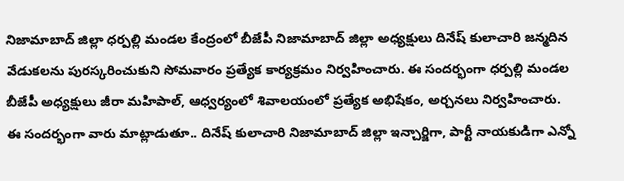నిజామాబాద్ జిల్లా ధర్పల్లి మండల కేంద్రంలో బీజేపీ నిజామాబాద్ జిల్లా అధ్యక్షులు దినేష్ కులాచారి జన్మదిన వేడుకలను పురస్కరించుకుని సోమవారం ప్రత్యేక కార్యక్రమం నిర్వహించారు. ఈ సందర్భంగా ధర్పల్లి మండల బీజేపీ అధ్యక్షులు జీరా మహిపాల్, ఆధ్వర్యంలో శివాలయంలో ప్రత్యేక అభిషేకం, అర్చనలు నిర్వహించారు.
ఈ సందర్భంగా వారు మాట్లాడుతూ.. దినేష్ కులాచారి నిజామాబాద్ జిల్లా ఇన్చార్జిగా, పార్టీ నాయకుడిగా ఎన్నో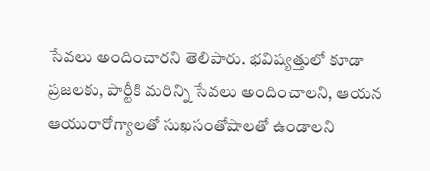సేవలు అందించారని తెలిపారు. భవిష్యత్తులో కూడా ప్రజలకు, పార్టీకి మరిన్ని సేవలు అందించాలని, ఆయన ఆయురారోగ్యాలతో సుఖసంతోషాలతో ఉండాలని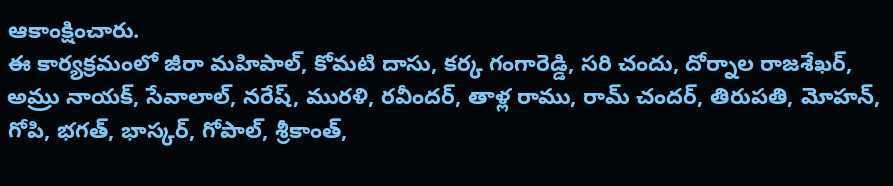ఆకాంక్షించారు.
ఈ కార్యక్రమంలో జీరా మహిపాల్, కోమటి దాసు, కర్క గంగారెడ్డి, సరి చందు, దోర్నాల రాజశేఖర్, అమ్రు నాయక్, సేవాలాల్, నరేష్, మురళి, రవీందర్, తాళ్ల రాము, రామ్ చందర్, తిరుపతి, మోహన్, గోపి, భగత్, భాస్కర్, గోపాల్, శ్రీకాంత్,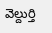వెల్దుర్తి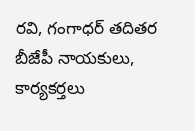రవి, గంగాధర్ తదితర బీజేపీ నాయకులు, కార్యకర్తలు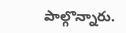పాల్గొన్నారు.